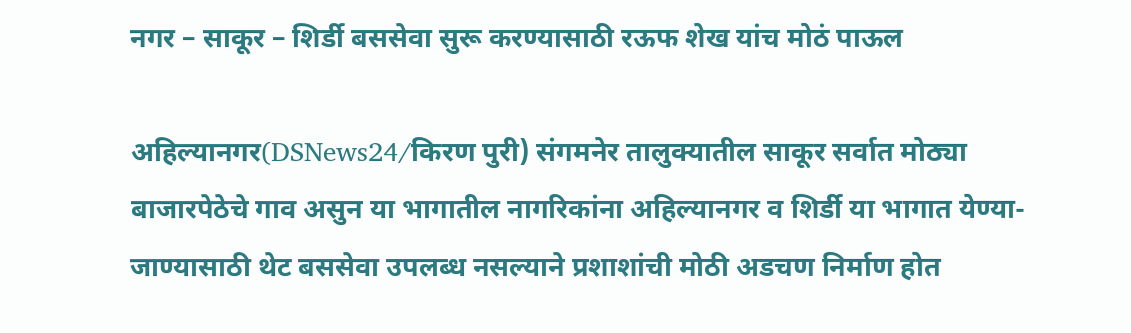नगर – साकूर – शिर्डी बससेवा सुरू करण्यासाठी रऊफ शेख यांच मोठं पाऊल

अहिल्यानगर(DSNews24/किरण पुरी) संगमनेर तालुक्यातील साकूर सर्वात मोठ्या बाजारपेठेचे गाव असुन या भागातील नागरिकांना अहिल्यानगर व शिर्डी या भागात येण्या-जाण्यासाठी थेट बससेवा उपलब्ध नसल्याने प्रशाशांची मोठी अडचण निर्माण होत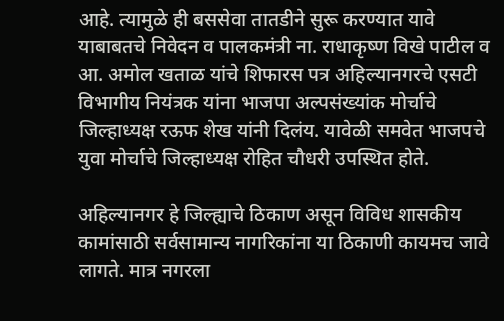आहे. त्यामुळे ही बससेवा तातडीने सुरू करण्यात यावे याबाबतचे निवेदन व पालकमंत्री ना. राधाकृष्ण विखे पाटील व आ. अमोल खताळ यांचे शिफारस पत्र अहिल्यानगरचे एसटी विभागीय नियंत्रक यांना भाजपा अल्पसंख्यांक मोर्चाचे जिल्हाध्यक्ष रऊफ शेख यांनी दिलंय. यावेळी समवेत भाजपचे युवा मोर्चाचे जिल्हाध्यक्ष रोहित चौधरी उपस्थित होते.

अहिल्यानगर हे जिल्ह्याचे ठिकाण असून विविध शासकीय कामांसाठी सर्वसामान्य नागरिकांना या ठिकाणी कायमच जावे लागते. मात्र नगरला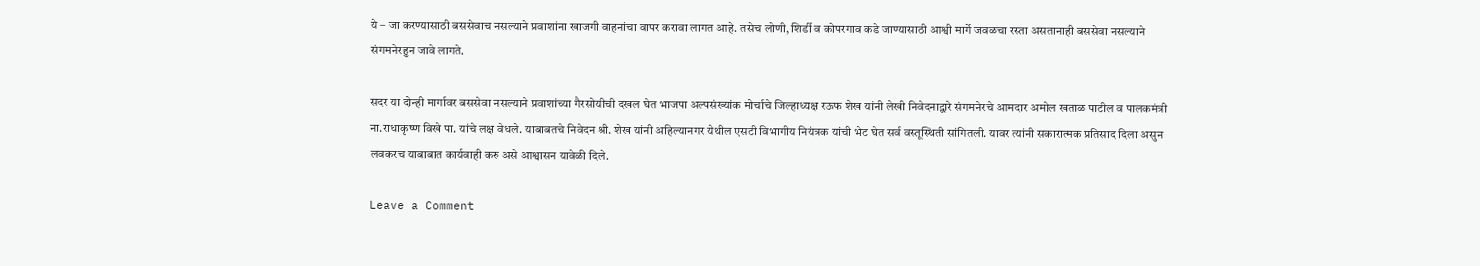ये – जा करण्यासाठी बससेवाच नसल्याने प्रवाशांना खाजगी वाहनांचा वापर करावा लागत आहे. तसेच लोणी, शिर्डी व कोपरगाव कडे जाण्यासाठी आश्वी मार्गे जवळचा रस्ता असतानाही बससेवा नसल्याने संगमनेरहुन जावे लागते.

सदर या दोन्ही मार्गावर बससेवा नसल्याने प्रवाशांच्या गैरसोयीची दखल घेत भाजपा अल्पसंख्यांक मोर्चाचे जिल्हाध्यक्ष रऊफ शेख यांनी लेखी निवेदनाद्वारे संगमनेरचे आमदार अमोल खताळ पाटील व पालकमंत्री ना.राधाकृष्ण विखे पा. यांचे लक्ष वेधले. याबाबतचे निवेदन श्री. शेख यांनी अहिल्यानगर येथील एसटी विभागीय नियंत्रक यांची भेट घेत सर्व वस्तूस्थिती सांगितली. यावर त्यांनी सकारात्मक प्रतिसाद दिला असुन लवकरच याबाबात कार्यवाही करु असे आश्वासन यावेळी दिले.

Leave a Comment